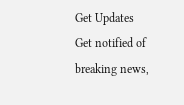Get Updates
Get notified of breaking news,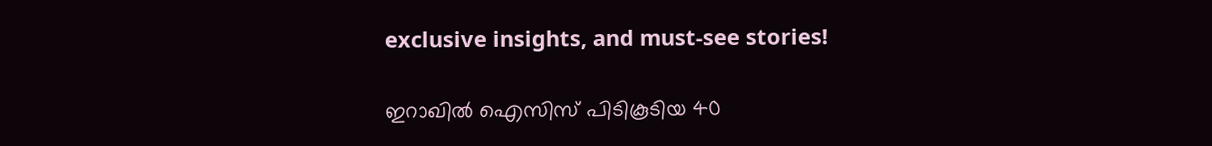exclusive insights, and must-see stories!

ഇറാഖില്‍ ഐസിസ് പിടികൂടിയ 40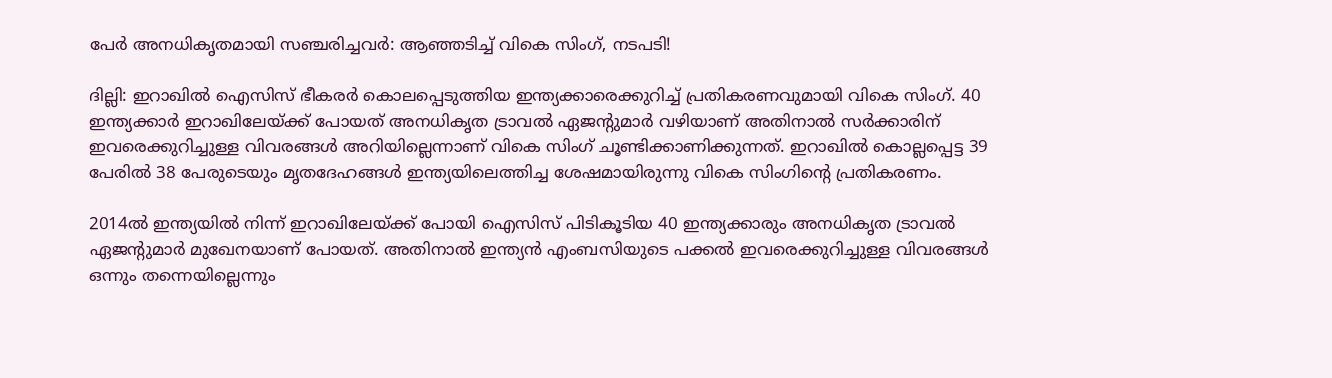പേര്‍ അനധികൃതമായി സഞ്ചരിച്ചവര്‍: ആഞ്ഞടിച്ച് വികെ സിംഗ്, നടപടി!

ദില്ലി: ഇറാഖില്‍ ഐസിസ് ഭീകരര്‍ കൊലപ്പെടുത്തിയ ഇന്ത്യക്കാരെക്കുറിച്ച് പ്രതികരണവുമായി വികെ സിംഗ്. 40 ഇന്ത്യക്കാര്‍ ഇറാഖിലേയ്ക്ക് പോയത് അനധികൃത ട്രാവല്‍ ഏജന്റുമാര്‍ വഴി‌യാണ് അതിനാല്‍ സര്‍ക്കാരിന് ഇവരെക്കുറിച്ചുള്ള വിവരങ്ങള്‍ അറിയില്ലെന്നാണ് വികെ സിംഗ് ചൂണ്ടിക്കാണിക്കുന്നത്. ഇറാഖില്‍ കൊല്ലപ്പെട്ട 39 പേരില്‍ 38 പേരുടെയും മൃതദേഹങ്ങള്‍ ഇന്ത്യയിലെത്തിച്ച ശേഷമായിരുന്നു വികെ സിംഗിന്റെ പ്രതികരണം.

2014ല്‍ ഇന്ത്യയില്‍ നിന്ന് ഇറാഖിലേയ്ക്ക് പോയി ഐസിസ് പിടികൂടിയ 40 ഇന്ത്യക്കാരും അനധികൃത ട്രാവല്‍ ഏജന്റുമാര്‍ മുഖേനയാണ് പോയത്. അതിനാല്‍ ഇന്ത്യന്‍ എംബസിയുടെ പക്കല്‍ ഇവരെക്കുറിച്ചുള്ള വിവരങ്ങള്‍ ഒന്നും തന്നെയില്ലെന്നും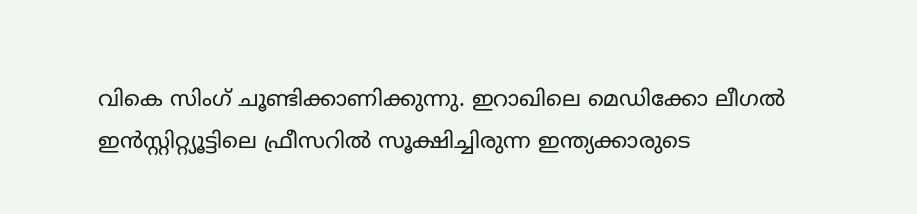വികെ സിംഗ് ചൂണ്ടിക്കാണിക്കുന്നു. ഇറാഖിലെ മെഡിക്കോ ലീഗല്‍ ഇന്‍സ്റ്റിറ്റ്യൂട്ടിലെ ഫ്രീസറില്‍ സൂക്ഷിച്ചിരുന്ന ഇന്ത്യക്കാരുടെ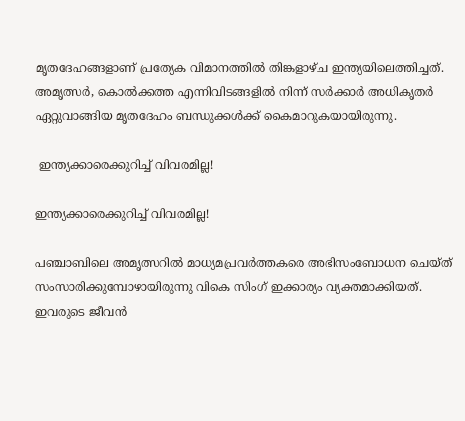മൃതദേഹങ്ങളാണ് പ്രത്യേക വിമാനത്തിൽ തിങ്കളാഴ്ച ഇന്ത്യയിലെത്തിച്ചത്. അമൃത്സർ, കൊല്‍ക്കത്ത എന്നിവിടങ്ങളിൽ നിന്ന് സർക്കാർ അധികൃതർ ഏറ്റുവാങ്ങിയ മൃതദേഹം ബന്ധുക്കൾക്ക് കൈമാറുകയായിരുന്നു.

 ഇന്ത്യക്കാരെക്കുറിച്ച് വിവരമില്ല!

ഇന്ത്യക്കാരെക്കുറിച്ച് വിവരമില്ല!

പഞ്ചാബിലെ അമൃത്സറില്‍ മാധ്യമപ്രവര്‍ത്തകരെ അഭിസംബോധന ചെയ്ത് സംസാരിക്കുമ്പോഴായിരുന്നു വികെ സിംഗ് ഇക്കാര്യം വ്യക്തമാക്കിയത്. ഇവരുടെ ജീവന്‍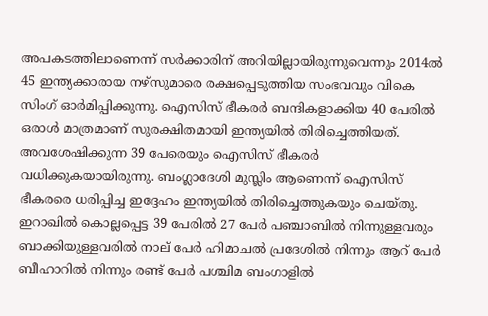അപകടത്തിലാണെന്ന് സര്‍ക്കാരിന് അറിയില്ലായിരുന്നുവെന്നും 2014ല്‍ 45 ഇന്ത്യക്കാരായ നഴ്സുമാരെ രക്ഷപ്പെടുത്തിയ സംഭവവും വികെ സിംഗ് ഓര്‍മിപ്പിക്കുന്നു. ഐസിസ് ഭീകരര്‍ ബന്ദികളാക്കിയ 40 പേരില്‍ ഒരാള്‍ മാത്രമാണ് സുരക്ഷിതമായി ഇന്ത്യയില്‍ തിരിച്ചെത്തിയത്. അവശേഷിക്കുന്ന 39 പേരെയും ഐസിസ് ഭീകരര്‍ വധിക്കുകയായിരുന്നു. ബംഗ്ലാദേശി മുസ്ലിം ആണെന്ന് ഐസിസ് ഭീകരരെ ധരിപ്പിച്ച ഇദ്ദേഹം ഇന്ത്യയില്‍ തിരിച്ചെത്തുകയും ചെയ്തു. ഇറാഖില്‍ കൊല്ലപ്പെട്ട 39 പേരില്‍ 27 പേര്‍ പ‍ഞ്ചാബില്‍ നിന്നുള്ളവരും ബാക്കിയുള്ളവരില്‍ നാല് പേര്‍ ഹിമാചല്‍ പ്രദേശില്‍ നിന്നും ആറ് പേര്‍ ബീഹാറില്‍ നിന്നും രണ്ട് പേര്‍ പശ്ചിമ ബംഗാളില്‍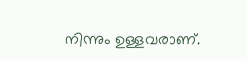നിന്നും ഉള്ളവരാണ്.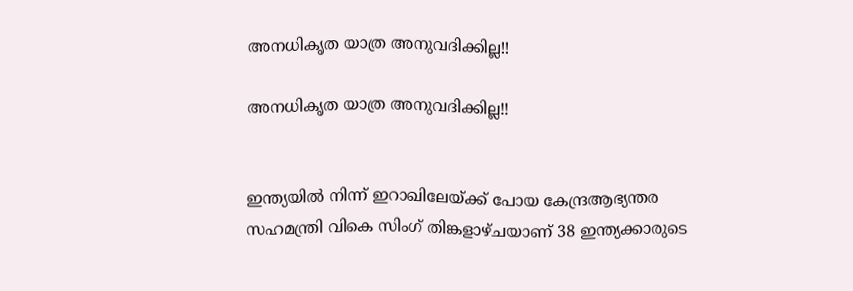അനധികൃത യാത്ര അനുവദിക്കില്ല!!

അനധികൃത യാത്ര അനുവദിക്കില്ല!!


ഇന്ത്യയില്‍ നിന്ന് ഇറാഖിലേയ്ക്ക് പോയ കേന്ദ്രആഭ്യന്തര സഹമന്ത്രി വികെ സിംഗ് തിങ്കളാഴ്ചയാണ് 38 ഇന്ത്യക്കാരുടെ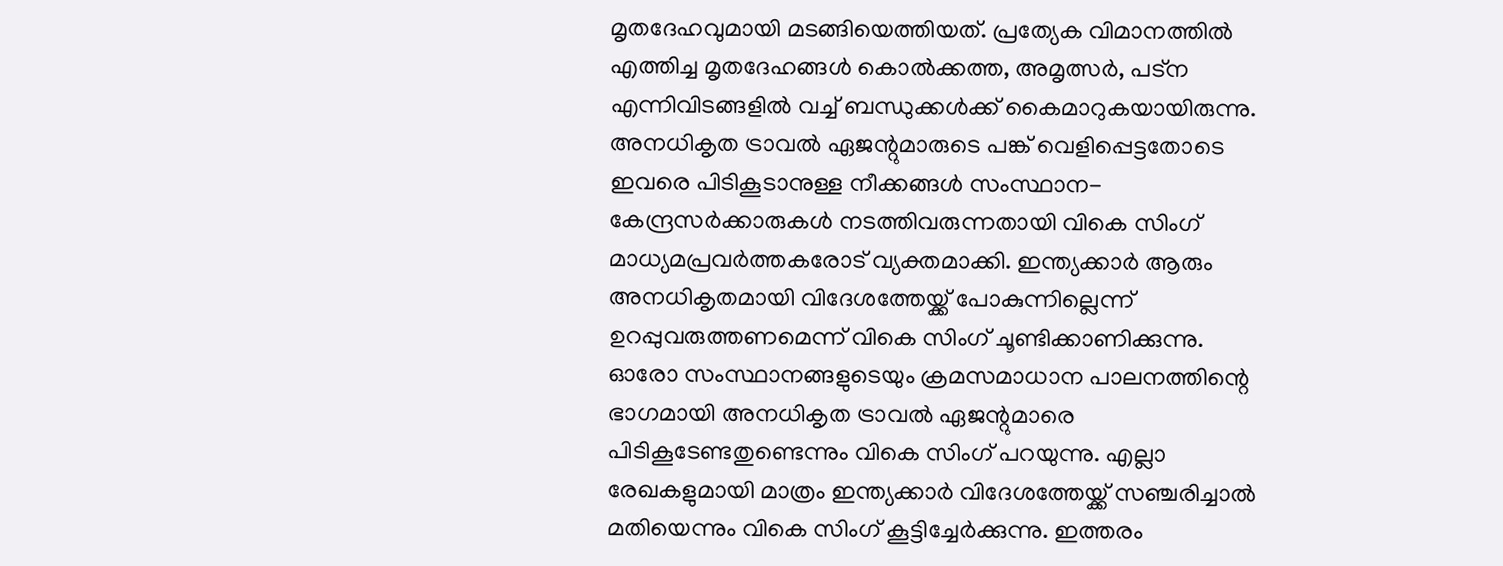മൃതദേഹവുമായി മടങ്ങിയെത്തിയത്. പ്രത്യേക വിമാനത്തില്‍ എത്തിച്ച മൃതദേഹങ്ങള്‍ കൊല്‍ക്കത്ത, അമൃത്സര്‍, പട്ന എന്നിവിടങ്ങളില്‍ വച്ച് ബന്ധുക്കള്‍ക്ക് കൈമാറുകയായിരുന്നു. അനധികൃത ട്രാവല്‍ ഏജന്റുമാരുടെ പങ്ക് വെളിപ്പെട്ടതോടെ ഇവരെ പിടികൂടാനുള്ള നീക്കങ്ങള്‍ സംസ്ഥാന- കേന്ദ്രസര്‍ക്കാരുകള്‍ നടത്തിവരുന്നതായി വികെ സിംഗ് മാധ്യമപ്രവര്‍ത്തകരോട് വ്യക്തമാക്കി. ഇന്ത്യക്കാര്‍ ആരും അനധികൃതമായി വിദേശത്തേയ്ക്ക് പോകുന്നില്ലെന്ന് ഉറപ്പുവരുത്തണമെന്ന് വികെ സിംഗ് ചൂണ്ടിക്കാണിക്കുന്നു. ഓരോ സംസ്ഥാനങ്ങളുടെയും ക്രമസമാധാന പാലനത്തിന്റെ ഭാഗമായി അനധികൃത ട്രാവല്‍ ഏജന്റുമാരെ പിടികൂടേണ്ടതുണ്ടെന്നും വികെ സിംഗ് പറയുന്നു. എല്ലാ രേഖകളുമായി മാത്രം ഇന്ത്യക്കാര്‍ വിദേശത്തേയ്ക്ക് സഞ്ചരിച്ചാല്‍ മതിയെന്നും വികെ സിംഗ് കൂട്ടിച്ചേര്‍ക്കുന്നു. ഇത്തരം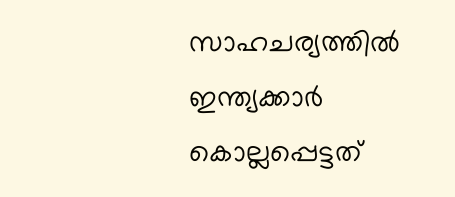സാഹചര്യത്തില്‍ ഇന്ത്യക്കാര്‍ കൊല്ലപ്പെട്ടത്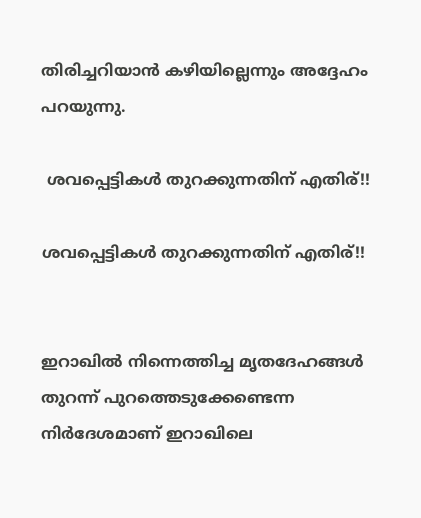തിരിച്ചറിയാന്‍ കഴിയില്ലെന്നും അദ്ദേഹം പറയുന്നു.

 ശവപ്പെട്ടികള്‍ തുറക്കുന്നതിന് എതിര്!!

ശവപ്പെട്ടികള്‍ തുറക്കുന്നതിന് എതിര്!!


ഇറാഖില്‍ നിന്നെത്തിച്ച മൃതദേഹങ്ങള്‍ തുറന്ന് പുറത്തെടുക്കേണ്ടെന്ന നിര്‍ദേശമാണ് ഇറാഖിലെ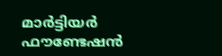മാര്‍ട്ടിയര്‍ ഫൗണ്ടേഷന്‍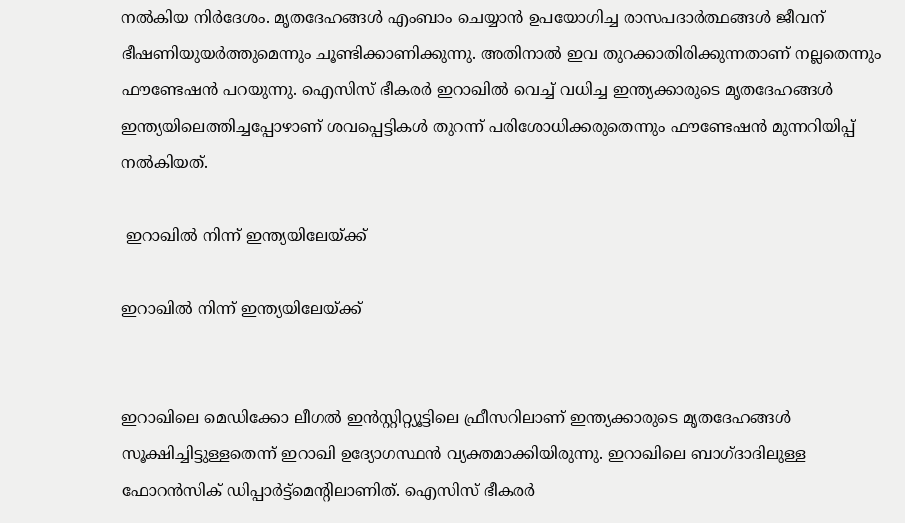നല്‍കിയ നിര്‍ദേശം. മൃതദേഹങ്ങള്‍ എംബാം ചെയ്യാന്‍ ഉപയോഗിച്ച രാസപദാര്‍ത്ഥങ്ങള്‍ ജീവന് ഭീഷണിയുയര്‍ത്തുമെന്നും ചൂണ്ടിക്കാണിക്കുന്നു. അതിനാല്‍ ഇവ തുറക്കാതിരിക്കുന്നതാണ് നല്ലതെന്നും ഫൗണ്ടേഷന്‍ പറയുന്നു. ഐസിസ് ഭീകരര്‍ ഇറാഖില്‍ വെച്ച് വധിച്ച ഇന്ത്യക്കാരുടെ മൃതദേഹങ്ങള്‍ ഇന്ത്യയിലെത്തിച്ചപ്പോഴാണ് ശവപ്പെട്ടികള്‍ തുറന്ന് പരിശോധിക്കരുതെന്നും ഫൗണ്ടേഷന്‍ മുന്നറിയിപ്പ് നല്‍കിയത്.

 ഇറാഖില്‍ നിന്ന് ഇന്ത്യയിലേയ്ക്ക്

ഇറാഖില്‍ നിന്ന് ഇന്ത്യയിലേയ്ക്ക്


ഇറാഖിലെ മെഡിക്കോ ലീഗല്‍ ഇന്‍സ്റ്റിറ്റ്യൂട്ടിലെ ഫ്രീസറിലാണ് ഇന്ത്യക്കാരുടെ മൃതദേഹങ്ങള്‍ സൂക്ഷിച്ചിട്ടുള്ളതെന്ന് ഇറാഖി ഉദ്യോഗസ്ഥന്‍ വ്യക്തമാക്കിയിരുന്നു. ഇറാഖിലെ ബാഗ്ദാദിലുള്ള ഫോറന്‍സിക് ഡിപ്പാര്‍ട്ട്മെന്റിലാണിത്. ഐസിസ് ഭീകരര്‍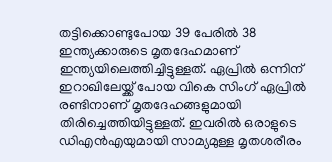തട്ടിക്കൊണ്ടുപോയ 39 പേരില്‍ 38 ഇന്ത്യക്കാരുടെ മൃതദേഹമാണ് ഇന്ത്യയിലെത്തിച്ചിട്ടുള്ളത്. ഏപ്രില്‍ ഒന്നിന് ഇറാഖിലേയ്ക്ക് പോയ വികെ സിംഗ് ഏപ്രില്‍ രണ്ടിനാണ് മൃതദേഹങ്ങളുമായി തിരിച്ചെത്തിയിട്ടുള്ളത്. ഇവരില്‍ ഒരാളുടെ ഡിഎന്‍എയുമായി സാമ്യമുള്ള മൃതശരീരം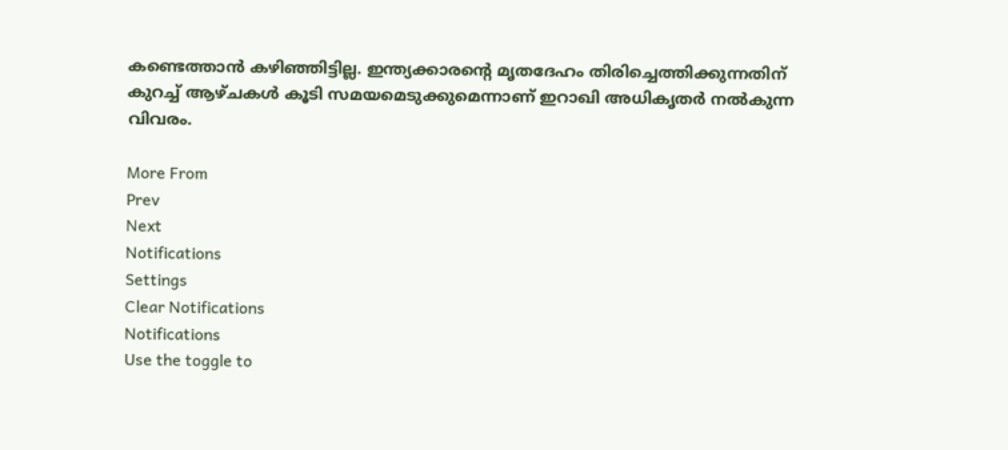കണ്ടെത്താന്‍ കഴിഞ്ഞിട്ടില്ല. ഇന്ത്യക്കാരന്റെ മൃതദേഹം തിരിച്ചെത്തിക്കുന്നതിന് കുറച്ച് ആഴ്ചകള്‍ കൂടി സമയമെടുക്കുമെന്നാണ് ഇറാഖി അധികൃതര്‍ നല്‍കുന്ന വിവരം.

More From
Prev
Next
Notifications
Settings
Clear Notifications
Notifications
Use the toggle to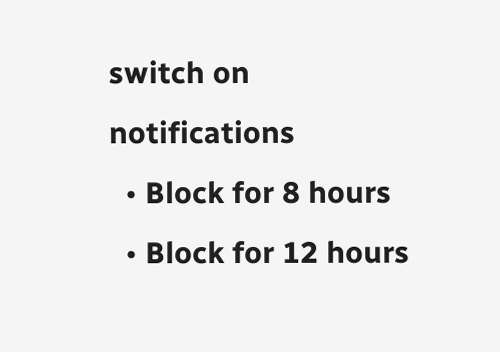switch on notifications
  • Block for 8 hours
  • Block for 12 hours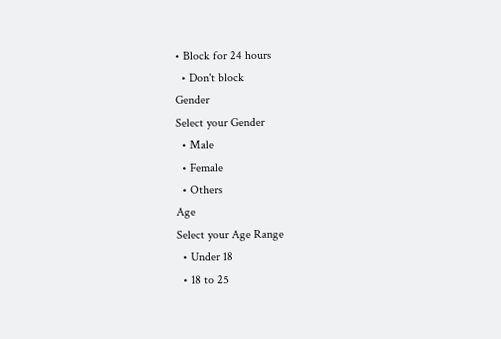• Block for 24 hours
  • Don't block
Gender
Select your Gender
  • Male
  • Female
  • Others
Age
Select your Age Range
  • Under 18
  • 18 to 25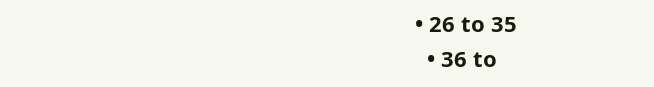• 26 to 35
  • 36 to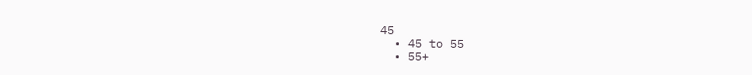45
  • 45 to 55
  • 55+